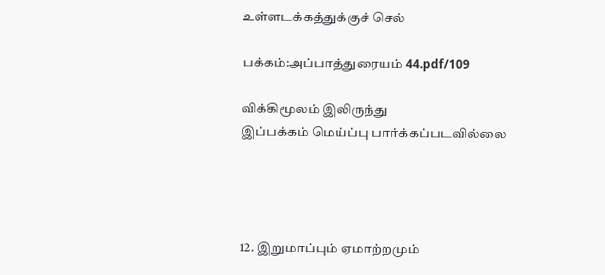உள்ளடக்கத்துக்குச் செல்

பக்கம்:அப்பாத்துரையம் 44.pdf/109

விக்கிமூலம் இலிருந்து
இப்பக்கம் மெய்ப்பு பார்க்கப்படவில்லை




12. இறுமாப்பும் ஏமாற்றமும்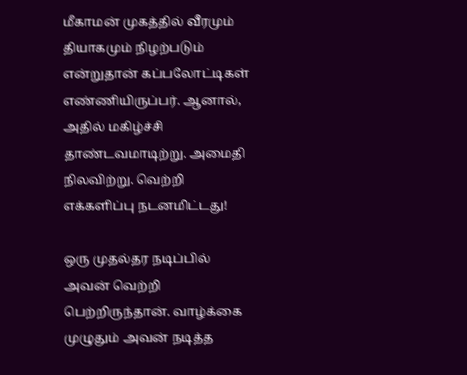மீகாமன் முகத்தில் வீரமும் தியாகமும் நிழற்படும் என்றுதான் கப்பலோட்டிகள் எண்ணியிருப்பர். ஆனால், அதில் மகிழ்ச்சி தாண்டவமாடிற்று. அமைதி நிலவிற்று. வெற்றி எக்களிப்பு நடனமிட்டது!

ஒரு முதல்தர நடிப்பில் அவன் வெற்றி பெற்றிருந்தான். வாழ்க்கை முழுதும் அவன் நடித்த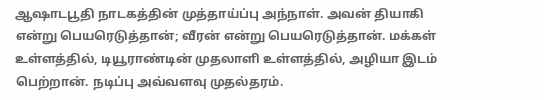ஆஷாடபூதி நாடகத்தின் முத்தாய்ப்பு அந்நாள். அவன் தியாகி என்று பெயரெடுத்தான்; வீரன் என்று பெயரெடுத்தான். மக்கள் உள்ளத்தில், டியூராண்டின் முதலாளி உள்ளத்தில், அழியா இடம் பெற்றான். நடிப்பு அவ்வளவு முதல்தரம்.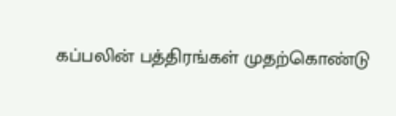கப்பலின் பத்திரங்கள் முதற்கொண்டு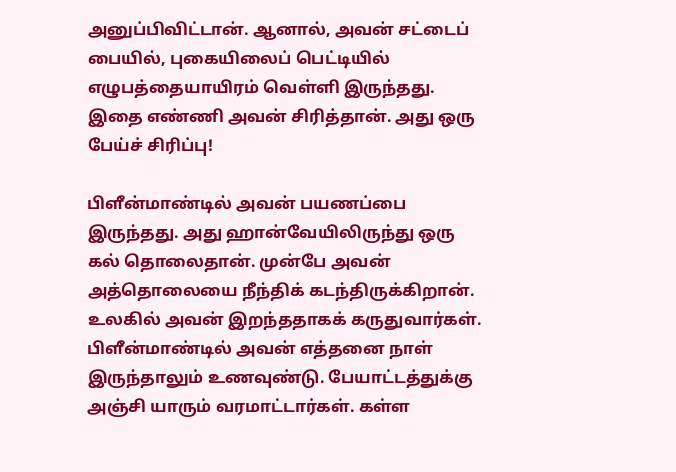அனுப்பிவிட்டான். ஆனால், அவன் சட்டைப் பையில், புகையிலைப் பெட்டியில் எழுபத்தையாயிரம் வெள்ளி இருந்தது. இதை எண்ணி அவன் சிரித்தான். அது ஒரு பேய்ச் சிரிப்பு!

பிளீன்மாண்டில் அவன் பயணப்பை இருந்தது. அது ஹான்வேயிலிருந்து ஒரு கல் தொலைதான். முன்பே அவன் அத்தொலையை நீந்திக் கடந்திருக்கிறான். உலகில் அவன் இறந்ததாகக் கருதுவார்கள். பிளீன்மாண்டில் அவன் எத்தனை நாள் இருந்தாலும் உணவுண்டு. பேயாட்டத்துக்கு அஞ்சி யாரும் வரமாட்டார்கள். கள்ள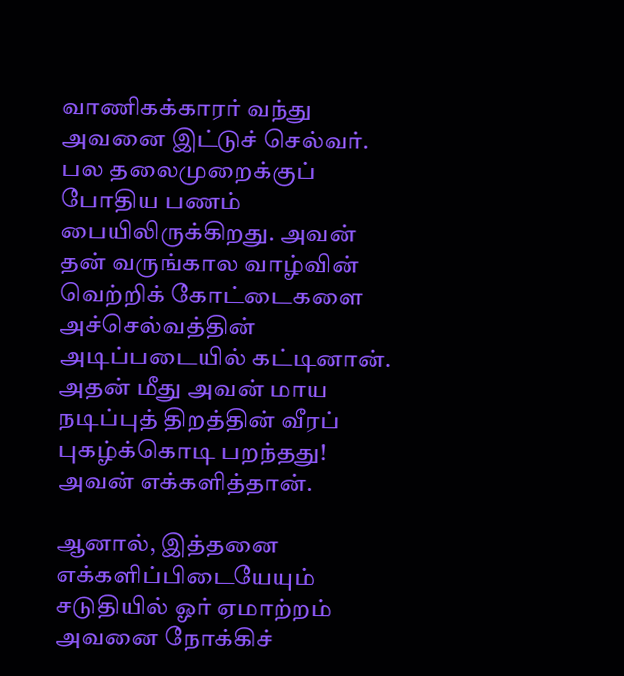வாணிகக்காரர் வந்து அவனை இட்டுச் செல்வர். பல தலைமுறைக்குப் போதிய பணம் பையிலிருக்கிறது. அவன் தன் வருங்கால வாழ்வின் வெற்றிக் கோட்டைகளை அச்செல்வத்தின் அடிப்படையில் கட்டினான். அதன் மீது அவன் மாய நடிப்புத் திறத்தின் வீரப் புகழ்க்கொடி பறந்தது! அவன் எக்களித்தான்.

ஆனால், இத்தனை எக்களிப்பிடையேயும் சடுதியில் ஓர் ஏமாற்றம் அவனை நோக்கிச்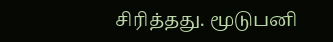சிரித்தது. மூடுபனி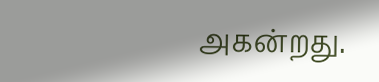அகன்றது.